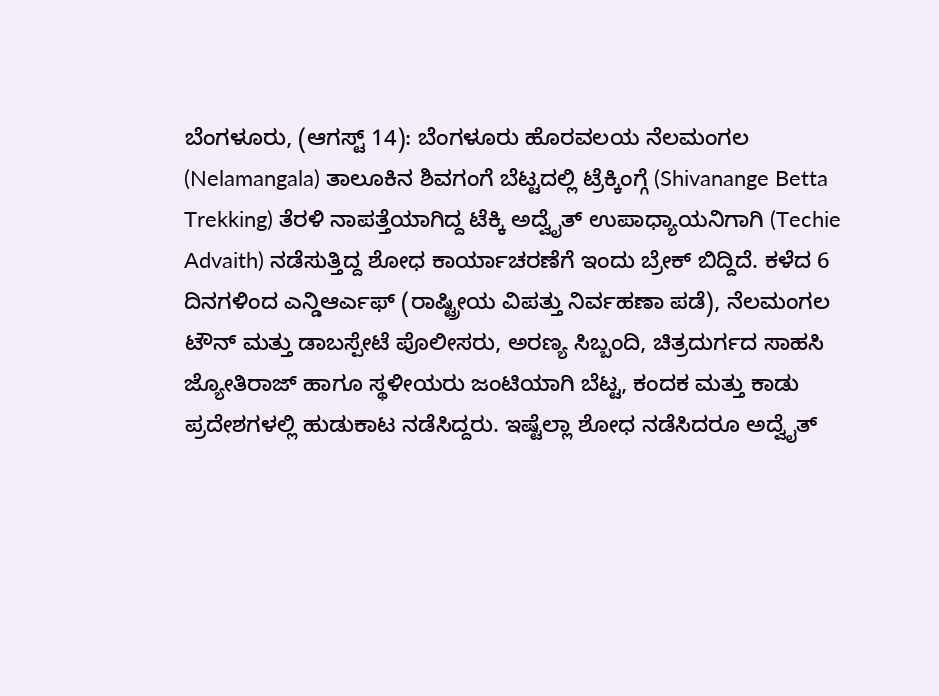ಬೆಂಗಳೂರು, (ಆಗಸ್ಟ್ 14): ಬೆಂಗಳೂರು ಹೊರವಲಯ ನೆಲಮಂಗಲ (Nelamangala) ತಾಲೂಕಿನ ಶಿವಗಂಗೆ ಬೆಟ್ಟದಲ್ಲಿ ಟ್ರೆಕ್ಕಿಂಗ್ಗೆ (Shivanange Betta Trekking) ತೆರಳಿ ನಾಪತ್ತೆಯಾಗಿದ್ದ ಟೆಕ್ಕಿ ಅದ್ವೈತ್ ಉಪಾಧ್ಯಾಯನಿಗಾಗಿ (Techie Advaith) ನಡೆಸುತ್ತಿದ್ದ ಶೋಧ ಕಾರ್ಯಾಚರಣೆಗೆ ಇಂದು ಬ್ರೇಕ್ ಬಿದ್ದಿದೆ. ಕಳೆದ 6 ದಿನಗಳಿಂದ ಎನ್ಡಿಆರ್ಎಫ್ (ರಾಷ್ಟ್ರೀಯ ವಿಪತ್ತು ನಿರ್ವಹಣಾ ಪಡೆ), ನೆಲಮಂಗಲ ಟೌನ್ ಮತ್ತು ಡಾಬಸ್ಪೇಟೆ ಪೊಲೀಸರು, ಅರಣ್ಯ ಸಿಬ್ಬಂದಿ, ಚಿತ್ರದುರ್ಗದ ಸಾಹಸಿ ಜ್ಯೋತಿರಾಜ್ ಹಾಗೂ ಸ್ಥಳೀಯರು ಜಂಟಿಯಾಗಿ ಬೆಟ್ಟ, ಕಂದಕ ಮತ್ತು ಕಾಡು ಪ್ರದೇಶಗಳಲ್ಲಿ ಹುಡುಕಾಟ ನಡೆಸಿದ್ದರು. ಇಷ್ಟೆಲ್ಲಾ ಶೋಧ ನಡೆಸಿದರೂ ಅದ್ವೈತ್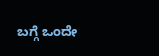ಬಗ್ಗೆ ಒಂದೇ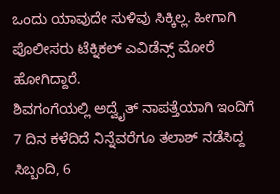ಒಂದು ಯಾವುದೇ ಸುಳಿವು ಸಿಕ್ಕಿಲ್ಲ. ಹೀಗಾಗಿ ಪೊಲೀಸರು ಟೆಕ್ನಿಕಲ್ ಎವಿಡೆನ್ಸ್ ಮೋರೆ ಹೋಗಿದ್ದಾರೆ.
ಶಿವಗಂಗೆಯಲ್ಲಿ ಅದ್ವೈತ್ ನಾಪತ್ತೆಯಾಗಿ ಇಂದಿಗೆ 7 ದಿನ ಕಳೆದಿದೆ ನಿನ್ನೆವರೆಗೂ ತಲಾಶ್ ನಡೆಸಿದ್ದ ಸಿಬ್ಬಂದಿ, 6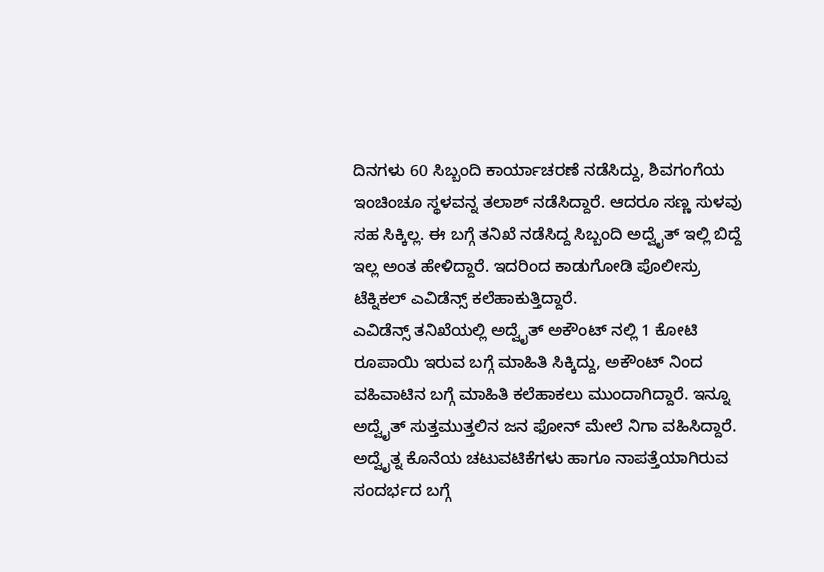ದಿನಗಳು 60 ಸಿಬ್ಬಂದಿ ಕಾರ್ಯಾಚರಣೆ ನಡೆಸಿದ್ದು, ಶಿವಗಂಗೆಯ ಇಂಚಿಂಚೂ ಸ್ಥಳವನ್ನ ತಲಾಶ್ ನಡೆಸಿದ್ದಾರೆ. ಆದರೂ ಸಣ್ಣ ಸುಳವು ಸಹ ಸಿಕ್ಕಿಲ್ಲ. ಈ ಬಗ್ಗೆ ತನಿಖೆ ನಡೆಸಿದ್ದ ಸಿಬ್ಬಂದಿ ಅದ್ವೈತ್ ಇಲ್ಲಿ ಬಿದ್ದೆ ಇಲ್ಲ ಅಂತ ಹೇಳಿದ್ದಾರೆ. ಇದರಿಂದ ಕಾಡುಗೋಡಿ ಪೊಲೀಸ್ರು ಟೆಕ್ನಿಕಲ್ ಎವಿಡೆನ್ಸ್ ಕಲೆಹಾಕುತ್ತಿದ್ದಾರೆ.
ಎವಿಡೆನ್ಸ್ ತನಿಖೆಯಲ್ಲಿ ಅದ್ವೈತ್ ಅಕೌಂಟ್ ನಲ್ಲಿ 1 ಕೋಟಿ ರೂಪಾಯಿ ಇರುವ ಬಗ್ಗೆ ಮಾಹಿತಿ ಸಿಕ್ಕಿದ್ದು, ಅಕೌಂಟ್ ನಿಂದ ವಹಿವಾಟಿನ ಬಗ್ಗೆ ಮಾಹಿತಿ ಕಲೆಹಾಕಲು ಮುಂದಾಗಿದ್ದಾರೆ. ಇನ್ನೂ ಅದ್ವೈತ್ ಸುತ್ತಮುತ್ತಲಿನ ಜನ ಫೋನ್ ಮೇಲೆ ನಿಗಾ ವಹಿಸಿದ್ದಾರೆ. ಅದ್ವೈತ್ನ ಕೊನೆಯ ಚಟುವಟಿಕೆಗಳು ಹಾಗೂ ನಾಪತ್ತೆಯಾಗಿರುವ ಸಂದರ್ಭದ ಬಗ್ಗೆ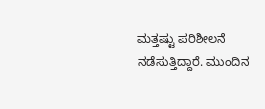ಮತ್ತಷ್ಟು ಪರಿಶೀಲನೆ ನಡೆಸುತ್ತಿದ್ದಾರೆ. ಮುಂದಿನ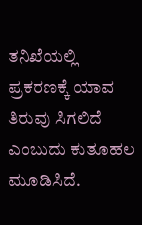ತನಿಖೆಯಲ್ಲಿ ಪ್ರಕರಣಕ್ಕೆ ಯಾವ ತಿರುವು ಸಿಗಲಿದೆ ಎಂಬುದು ಕುತೂಹಲ ಮೂಡಿಸಿದೆ.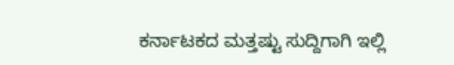ಕರ್ನಾಟಕದ ಮತ್ತಷ್ಟು ಸುದ್ದಿಗಾಗಿ ಇಲ್ಲಿ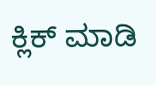ಕ್ಲಿಕ್ ಮಾಡಿ